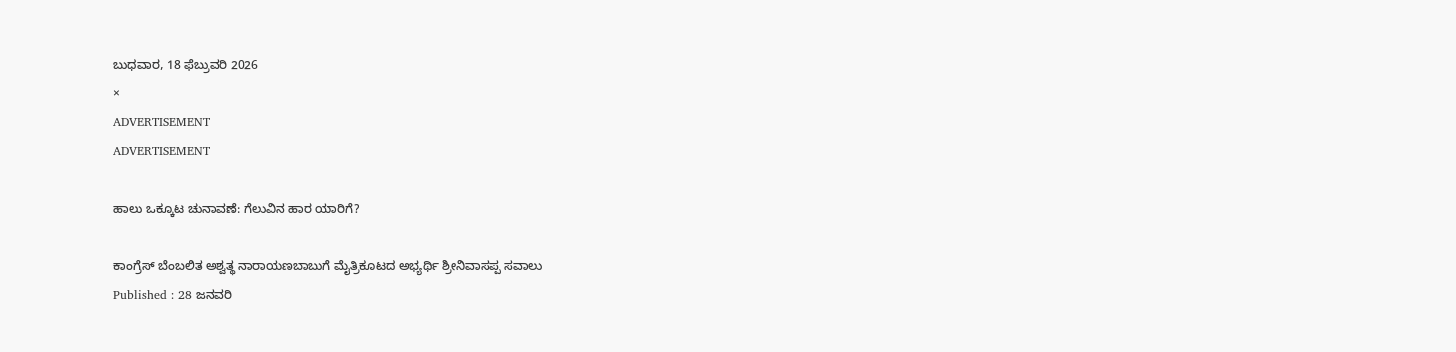ಬುಧವಾರ, 18 ಫೆಬ್ರುವರಿ 2026
×
ADVERTISEMENT
ADVERTISEMENT

ಹಾಲು ಒಕ್ಕೂಟ ಚುನಾವಣೆ: ಗೆಲುವಿನ ಹಾರ ಯಾರಿಗೆ?

ಕಾಂಗ್ರೆಸ್ ಬೆಂಬಲಿತ ಅಶ್ವತ್ಥ ನಾರಾಯಣಬಾಬುಗೆ ಮೈತ್ರಿಕೂಟದ ಅಭ್ಯರ್ಥಿ ಶ್ರೀನಿವಾಸಪ್ಪ ಸವಾಲು
Published : 28 ಜನವರಿ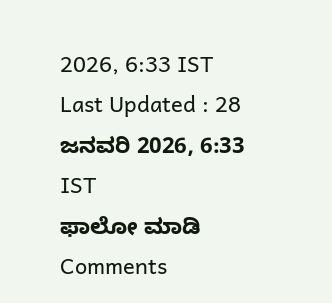2026, 6:33 IST
Last Updated : 28 ಜನವರಿ 2026, 6:33 IST
ಫಾಲೋ ಮಾಡಿ
Comments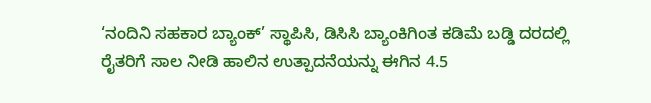‘ನಂದಿನಿ ಸಹಕಾರ ಬ್ಯಾಂಕ್’ ಸ್ಥಾಪಿಸಿ, ಡಿಸಿಸಿ ಬ್ಯಾಂಕಿಗಿಂತ ಕಡಿಮೆ ಬಡ್ಡಿ ದರದಲ್ಲಿ ರೈತರಿಗೆ ಸಾಲ ನೀಡಿ ಹಾಲಿನ ಉತ್ಪಾದನೆಯನ್ನು ಈಗಿನ 4.5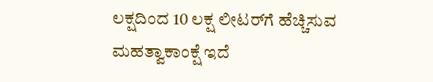ಲಕ್ಷದಿಂದ 10 ಲಕ್ಷ ಲೀಟರ್‌ಗೆ ಹೆಚ್ಚಿಸುವ ಮಹತ್ವಾಕಾಂಕ್ಷೆ ಇದೆ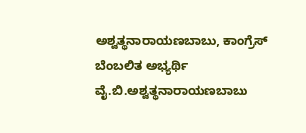ಅಶ್ವತ್ಥನಾರಾಯಣಬಾಬು, ಕಾಂಗ್ರೆಸ್ ಬೆಂಬಲಿತ ಅಭ್ಯರ್ಥಿ
ವೈ.ಬಿ.ಅಶ್ವತ್ಥನಾರಾಯಣಬಾಬು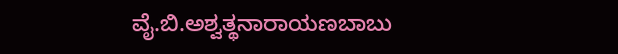ವೈ.ಬಿ.ಅಶ್ವತ್ಥನಾರಾಯಣಬಾಬು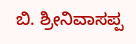ಬಿ. ಶ್ರೀನಿವಾಸಪ್ಪ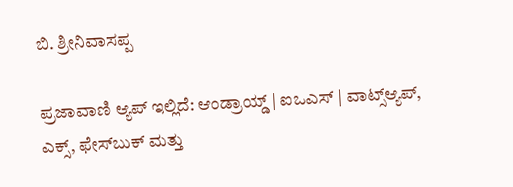ಬಿ. ಶ್ರೀನಿವಾಸಪ್ಪ

ಪ್ರಜಾವಾಣಿ ಆ್ಯಪ್ ಇಲ್ಲಿದೆ: ಆಂಡ್ರಾಯ್ಡ್ | ಐಒಎಸ್ | ವಾಟ್ಸ್ಆ್ಯಪ್, ಎಕ್ಸ್, ಫೇಸ್‌ಬುಕ್ ಮತ್ತು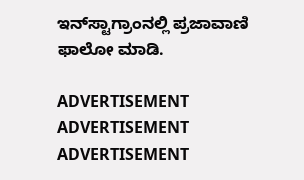ಇನ್‌ಸ್ಟಾಗ್ರಾಂನಲ್ಲಿ ಪ್ರಜಾವಾಣಿ ಫಾಲೋ ಮಾಡಿ.

ADVERTISEMENT
ADVERTISEMENT
ADVERTISEMENT